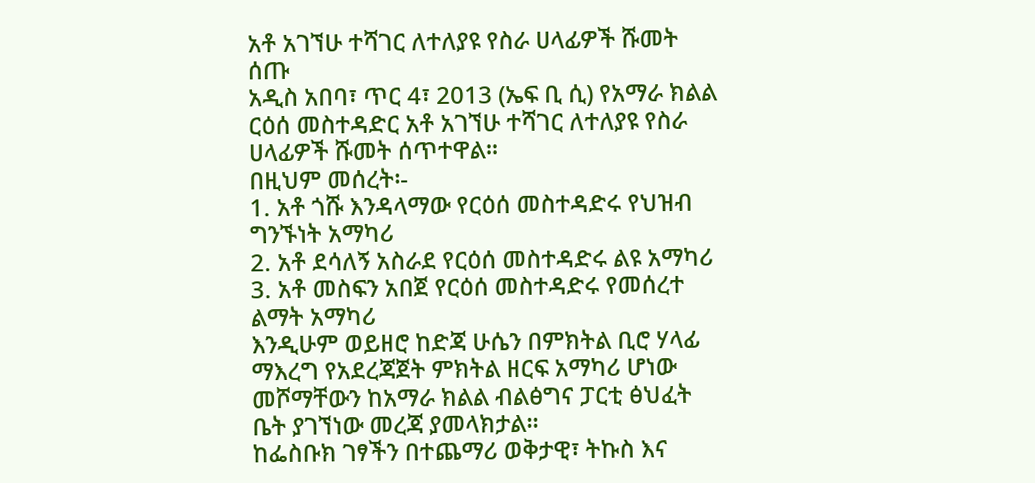አቶ አገኘሁ ተሻገር ለተለያዩ የስራ ሀላፊዎች ሹመት ሰጡ
አዲስ አበባ፣ ጥር 4፣ 2013 (ኤፍ ቢ ሲ) የአማራ ክልል ርዕሰ መስተዳድር አቶ አገኘሁ ተሻገር ለተለያዩ የስራ ሀላፊዎች ሹመት ሰጥተዋል፡፡
በዚህም መሰረት፡-
1. አቶ ጎሹ እንዳላማው የርዕሰ መስተዳድሩ የህዝብ ግንኙነት አማካሪ
2. አቶ ደሳለኝ አስራደ የርዕሰ መስተዳድሩ ልዩ አማካሪ
3. አቶ መስፍን አበጀ የርዕሰ መስተዳድሩ የመሰረተ ልማት አማካሪ
እንዲሁም ወይዘሮ ከድጃ ሁሴን በምክትል ቢሮ ሃላፊ ማእረግ የአደረጃጀት ምክትል ዘርፍ አማካሪ ሆነው መሾማቸውን ከአማራ ክልል ብልፅግና ፓርቲ ፅህፈት ቤት ያገኘነው መረጃ ያመላክታል፡፡
ከፌስቡክ ገፃችን በተጨማሪ ወቅታዊ፣ ትኩስ እና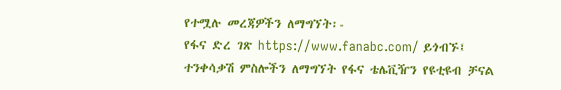የተሟሉ መረጃዎችን ለማግኘት፡-
የፋና ድረ ገጽ https://www.fanabc.com/ ይጎብኙ፤
ተንቀሳቃሽ ምስሎችን ለማግኘት የፋና ቴሌቪዥን የዩቲዩብ ቻናል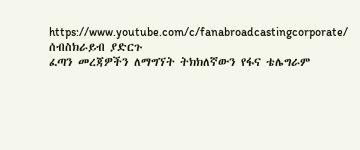https://www.youtube.com/c/fanabroadcastingcorporate/ ሰብስክራይብ ያድርጉ
ፈጣን መረጃዎችን ለማግኘት ትክክለኛውን የፋና ቴሌግራም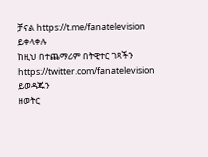ቻናል https://t.me/fanatelevision ይቀላቀሉ
ከዚህ በተጨማሪም በትዊተር ገጻችን https://twitter.com/fanatelevision ይወዳጁን
ዘወትር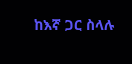ከእኛ ጋር ስላሉ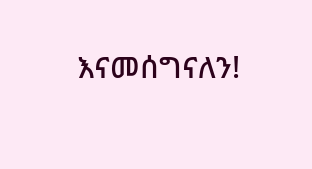እናመሰግናለን!